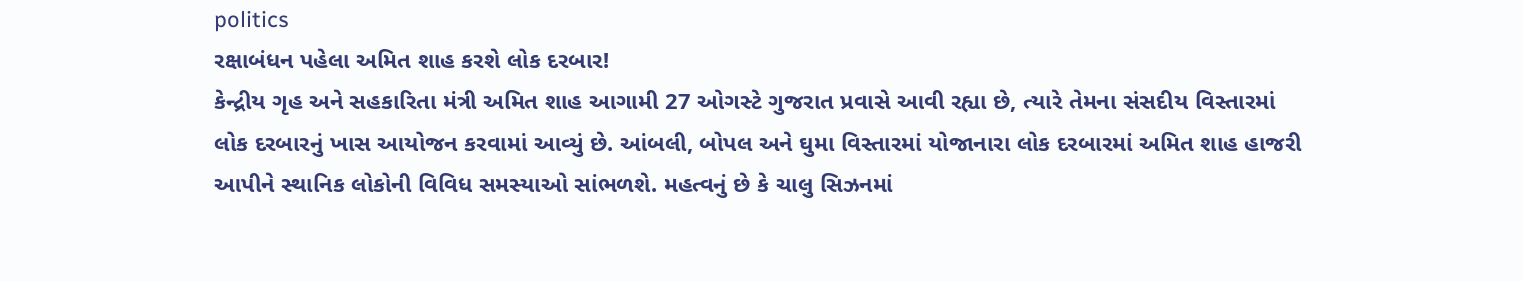politics
રક્ષાબંધન પહેલા અમિત શાહ કરશે લોક દરબાર!
કેન્દ્રીય ગૃહ અને સહકારિતા મંત્રી અમિત શાહ આગામી 27 ઓગસ્ટે ગુજરાત પ્રવાસે આવી રહ્યા છે, ત્યારે તેમના સંસદીય વિસ્તારમાં લોક દરબારનું ખાસ આયોજન કરવામાં આવ્યું છે. આંબલી, બોપલ અને ઘુમા વિસ્તારમાં યોજાનારા લોક દરબારમાં અમિત શાહ હાજરી આપીને સ્થાનિક લોકોની વિવિધ સમસ્યાઓ સાંભળશે. મહત્વનું છે કે ચાલુ સિઝનમાં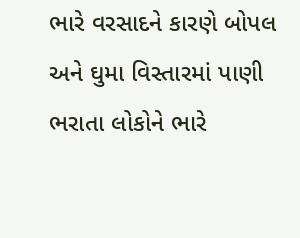ભારે વરસાદને કારણે બોપલ અને ઘુમા વિસ્તારમાં પાણી ભરાતા લોકોને ભારે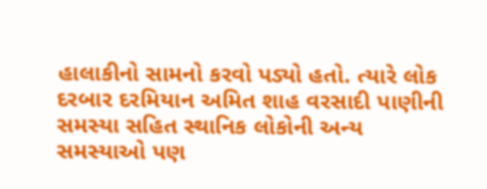હાલાકીનો સામનો કરવો પડ્યો હતો. ત્યારે લોક દરબાર દરમિયાન અમિત શાહ વરસાદી પાણીની સમસ્યા સહિત સ્થાનિક લોકોની અન્ય સમસ્યાઓ પણ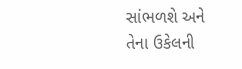સાંભળશે અને તેના ઉકેલની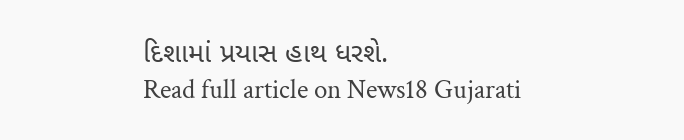દિશામાં પ્રયાસ હાથ ધરશે.
Read full article on News18 Gujarati